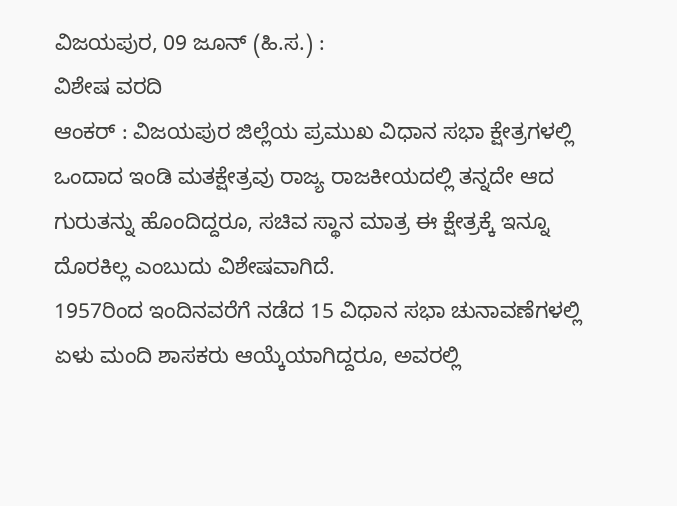ವಿಜಯಪುರ, 09 ಜೂನ್ (ಹಿ.ಸ.) :
ವಿಶೇಷ ವರದಿ
ಆಂಕರ್ : ವಿಜಯಪುರ ಜಿಲ್ಲೆಯ ಪ್ರಮುಖ ವಿಧಾನ ಸಭಾ ಕ್ಷೇತ್ರಗಳಲ್ಲಿ ಒಂದಾದ ಇಂಡಿ ಮತಕ್ಷೇತ್ರವು ರಾಜ್ಯ ರಾಜಕೀಯದಲ್ಲಿ ತನ್ನದೇ ಆದ ಗುರುತನ್ನು ಹೊಂದಿದ್ದರೂ, ಸಚಿವ ಸ್ಥಾನ ಮಾತ್ರ ಈ ಕ್ಷೇತ್ರಕ್ಕೆ ಇನ್ನೂ ದೊರಕಿಲ್ಲ ಎಂಬುದು ವಿಶೇಷವಾಗಿದೆ.
1957ರಿಂದ ಇಂದಿನವರೆಗೆ ನಡೆದ 15 ವಿಧಾನ ಸಭಾ ಚುನಾವಣೆಗಳಲ್ಲಿ ಏಳು ಮಂದಿ ಶಾಸಕರು ಆಯ್ಕೆಯಾಗಿದ್ದರೂ, ಅವರಲ್ಲಿ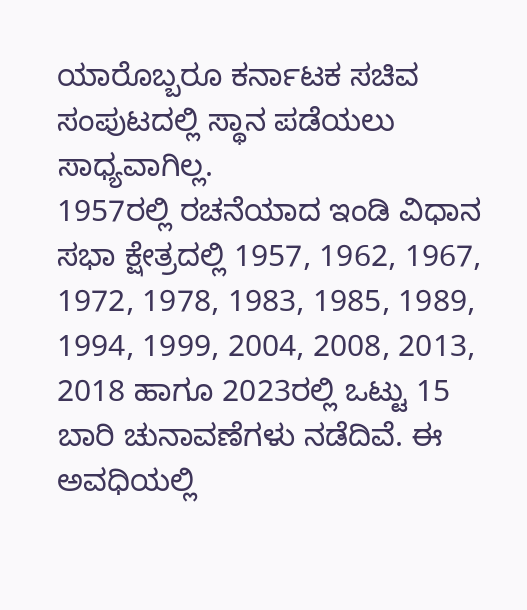ಯಾರೊಬ್ಬರೂ ಕರ್ನಾಟಕ ಸಚಿವ ಸಂಪುಟದಲ್ಲಿ ಸ್ಥಾನ ಪಡೆಯಲು ಸಾಧ್ಯವಾಗಿಲ್ಲ.
1957ರಲ್ಲಿ ರಚನೆಯಾದ ಇಂಡಿ ವಿಧಾನ ಸಭಾ ಕ್ಷೇತ್ರದಲ್ಲಿ 1957, 1962, 1967, 1972, 1978, 1983, 1985, 1989, 1994, 1999, 2004, 2008, 2013, 2018 ಹಾಗೂ 2023ರಲ್ಲಿ ಒಟ್ಟು 15 ಬಾರಿ ಚುನಾವಣೆಗಳು ನಡೆದಿವೆ. ಈ ಅವಧಿಯಲ್ಲಿ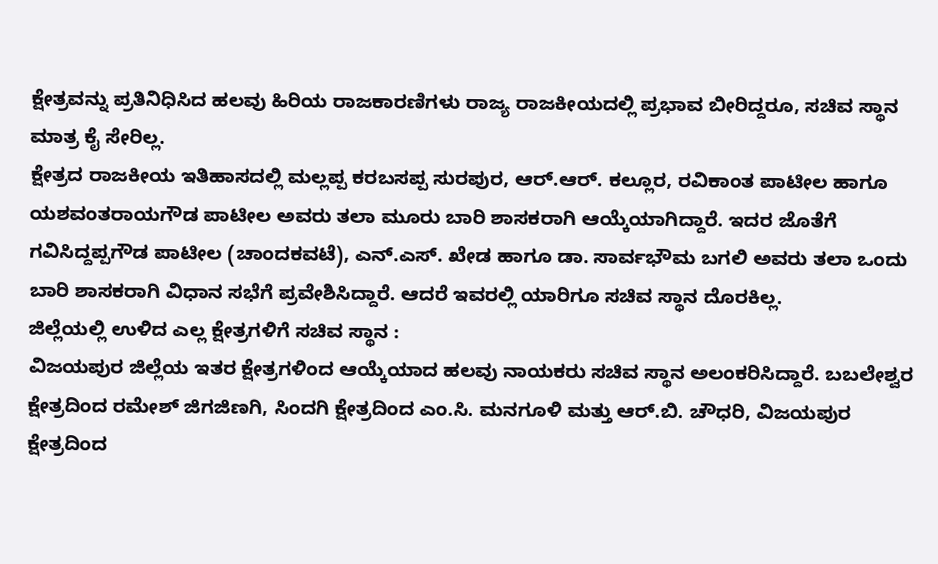ಕ್ಷೇತ್ರವನ್ನು ಪ್ರತಿನಿಧಿಸಿದ ಹಲವು ಹಿರಿಯ ರಾಜಕಾರಣಿಗಳು ರಾಜ್ಯ ರಾಜಕೀಯದಲ್ಲಿ ಪ್ರಭಾವ ಬೀರಿದ್ದರೂ, ಸಚಿವ ಸ್ಥಾನ ಮಾತ್ರ ಕೈ ಸೇರಿಲ್ಲ.
ಕ್ಷೇತ್ರದ ರಾಜಕೀಯ ಇತಿಹಾಸದಲ್ಲಿ ಮಲ್ಲಪ್ಪ ಕರಬಸಪ್ಪ ಸುರಪುರ, ಆರ್.ಆರ್. ಕಲ್ಲೂರ, ರವಿಕಾಂತ ಪಾಟೀಲ ಹಾಗೂ ಯಶವಂತರಾಯಗೌಡ ಪಾಟೀಲ ಅವರು ತಲಾ ಮೂರು ಬಾರಿ ಶಾಸಕರಾಗಿ ಆಯ್ಕೆಯಾಗಿದ್ದಾರೆ. ಇದರ ಜೊತೆಗೆ ಗವಿಸಿದ್ದಪ್ಪಗೌಡ ಪಾಟೀಲ (ಚಾಂದಕವಟೆ), ಎನ್.ಎಸ್. ಖೇಡ ಹಾಗೂ ಡಾ. ಸಾರ್ವಭೌಮ ಬಗಲಿ ಅವರು ತಲಾ ಒಂದು ಬಾರಿ ಶಾಸಕರಾಗಿ ವಿಧಾನ ಸಭೆಗೆ ಪ್ರವೇಶಿಸಿದ್ದಾರೆ. ಆದರೆ ಇವರಲ್ಲಿ ಯಾರಿಗೂ ಸಚಿವ ಸ್ಥಾನ ದೊರಕಿಲ್ಲ.
ಜಿಲ್ಲೆಯಲ್ಲಿ ಉಳಿದ ಎಲ್ಲ ಕ್ಷೇತ್ರಗಳಿಗೆ ಸಚಿವ ಸ್ಥಾನ :
ವಿಜಯಪುರ ಜಿಲ್ಲೆಯ ಇತರ ಕ್ಷೇತ್ರಗಳಿಂದ ಆಯ್ಕೆಯಾದ ಹಲವು ನಾಯಕರು ಸಚಿವ ಸ್ಥಾನ ಅಲಂಕರಿಸಿದ್ದಾರೆ. ಬಬಲೇಶ್ವರ ಕ್ಷೇತ್ರದಿಂದ ರಮೇಶ್ ಜಿಗಜಿಣಗಿ, ಸಿಂದಗಿ ಕ್ಷೇತ್ರದಿಂದ ಎಂ.ಸಿ. ಮನಗೂಳಿ ಮತ್ತು ಆರ್.ಬಿ. ಚೌಧರಿ, ವಿಜಯಪುರ ಕ್ಷೇತ್ರದಿಂದ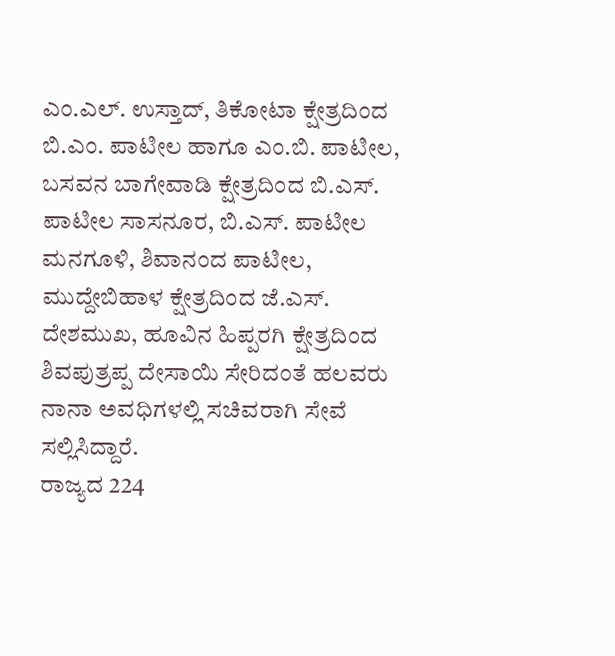ಎಂ.ಎಲ್. ಉಸ್ತಾದ್, ತಿಕೋಟಾ ಕ್ಷೇತ್ರದಿಂದ ಬಿ.ಎಂ. ಪಾಟೀಲ ಹಾಗೂ ಎಂ.ಬಿ. ಪಾಟೀಲ, ಬಸವನ ಬಾಗೇವಾಡಿ ಕ್ಷೇತ್ರದಿಂದ ಬಿ.ಎಸ್. ಪಾಟೀಲ ಸಾಸನೂರ, ಬಿ.ಎಸ್. ಪಾಟೀಲ ಮನಗೂಳಿ, ಶಿವಾನಂದ ಪಾಟೀಲ, ಮುದ್ದೇಬಿಹಾಳ ಕ್ಷೇತ್ರದಿಂದ ಜೆ.ಎಸ್. ದೇಶಮುಖ, ಹೂವಿನ ಹಿಪ್ಪರಗಿ ಕ್ಷೇತ್ರದಿಂದ ಶಿವಪುತ್ರಪ್ಪ ದೇಸಾಯಿ ಸೇರಿದಂತೆ ಹಲವರು ನಾನಾ ಅವಧಿಗಳಲ್ಲಿ ಸಚಿವರಾಗಿ ಸೇವೆ ಸಲ್ಲಿಸಿದ್ದಾರೆ.
ರಾಜ್ಯದ 224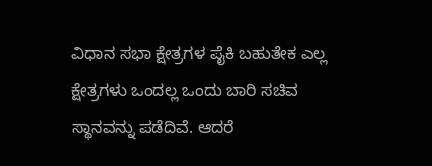ವಿಧಾನ ಸಭಾ ಕ್ಷೇತ್ರಗಳ ಪೈಕಿ ಬಹುತೇಕ ಎಲ್ಲ ಕ್ಷೇತ್ರಗಳು ಒಂದಲ್ಲ ಒಂದು ಬಾರಿ ಸಚಿವ ಸ್ಥಾನವನ್ನು ಪಡೆದಿವೆ. ಆದರೆ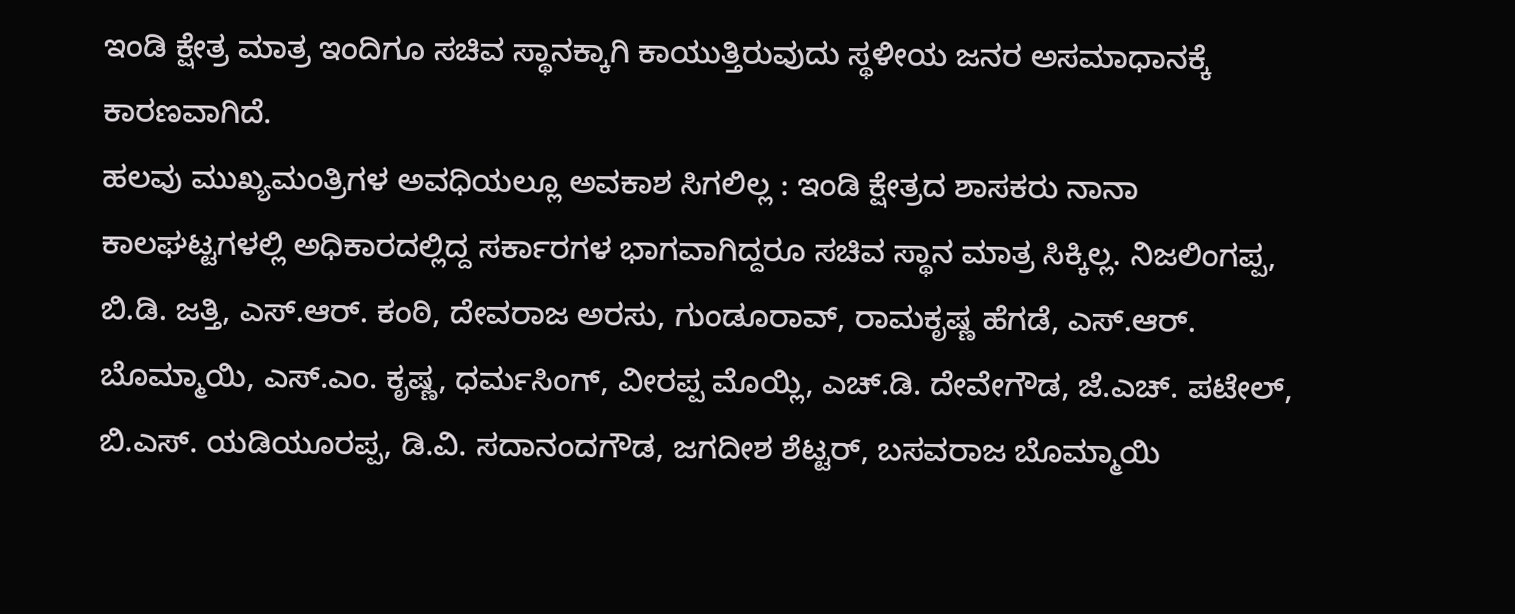ಇಂಡಿ ಕ್ಷೇತ್ರ ಮಾತ್ರ ಇಂದಿಗೂ ಸಚಿವ ಸ್ಥಾನಕ್ಕಾಗಿ ಕಾಯುತ್ತಿರುವುದು ಸ್ಥಳೀಯ ಜನರ ಅಸಮಾಧಾನಕ್ಕೆ ಕಾರಣವಾಗಿದೆ.
ಹಲವು ಮುಖ್ಯಮಂತ್ರಿಗಳ ಅವಧಿಯಲ್ಲೂ ಅವಕಾಶ ಸಿಗಲಿಲ್ಲ : ಇಂಡಿ ಕ್ಷೇತ್ರದ ಶಾಸಕರು ನಾನಾ ಕಾಲಘಟ್ಟಗಳಲ್ಲಿ ಅಧಿಕಾರದಲ್ಲಿದ್ದ ಸರ್ಕಾರಗಳ ಭಾಗವಾಗಿದ್ದರೂ ಸಚಿವ ಸ್ಥಾನ ಮಾತ್ರ ಸಿಕ್ಕಿಲ್ಲ. ನಿಜಲಿಂಗಪ್ಪ, ಬಿ.ಡಿ. ಜತ್ತಿ, ಎಸ್.ಆರ್. ಕಂಠಿ, ದೇವರಾಜ ಅರಸು, ಗುಂಡೂರಾವ್, ರಾಮಕೃಷ್ಣ ಹೆಗಡೆ, ಎಸ್.ಆರ್. ಬೊಮ್ಮಾಯಿ, ಎಸ್.ಎಂ. ಕೃಷ್ಣ, ಧರ್ಮಸಿಂಗ್, ವೀರಪ್ಪ ಮೊಯ್ಲಿ, ಎಚ್.ಡಿ. ದೇವೇಗೌಡ, ಜೆ.ಎಚ್. ಪಟೇಲ್, ಬಿ.ಎಸ್. ಯಡಿಯೂರಪ್ಪ, ಡಿ.ವಿ. ಸದಾನಂದಗೌಡ, ಜಗದೀಶ ಶೆಟ್ಟರ್, ಬಸವರಾಜ ಬೊಮ್ಮಾಯಿ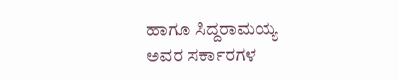ಹಾಗೂ ಸಿದ್ದರಾಮಯ್ಯ ಅವರ ಸರ್ಕಾರಗಳ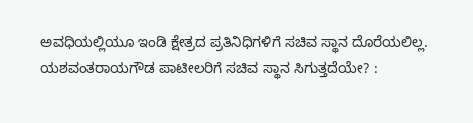ಅವಧಿಯಲ್ಲಿಯೂ ಇಂಡಿ ಕ್ಷೇತ್ರದ ಪ್ರತಿನಿಧಿಗಳಿಗೆ ಸಚಿವ ಸ್ಥಾನ ದೊರೆಯಲಿಲ್ಲ.
ಯಶವಂತರಾಯಗೌಡ ಪಾಟೀಲರಿಗೆ ಸಚಿವ ಸ್ಥಾನ ಸಿಗುತ್ತದೆಯೇ? :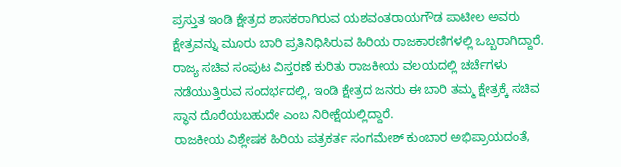ಪ್ರಸ್ತುತ ಇಂಡಿ ಕ್ಷೇತ್ರದ ಶಾಸಕರಾಗಿರುವ ಯಶವಂತರಾಯಗೌಡ ಪಾಟೀಲ ಅವರು ಕ್ಷೇತ್ರವನ್ನು ಮೂರು ಬಾರಿ ಪ್ರತಿನಿಧಿಸಿರುವ ಹಿರಿಯ ರಾಜಕಾರಣಿಗಳಲ್ಲಿ ಒಬ್ಬರಾಗಿದ್ದಾರೆ. ರಾಜ್ಯ ಸಚಿವ ಸಂಪುಟ ವಿಸ್ತರಣೆ ಕುರಿತು ರಾಜಕೀಯ ವಲಯದಲ್ಲಿ ಚರ್ಚೆಗಳು ನಡೆಯುತ್ತಿರುವ ಸಂದರ್ಭದಲ್ಲಿ, ಇಂಡಿ ಕ್ಷೇತ್ರದ ಜನರು ಈ ಬಾರಿ ತಮ್ಮ ಕ್ಷೇತ್ರಕ್ಕೆ ಸಚಿವ ಸ್ಥಾನ ದೊರೆಯಬಹುದೇ ಎಂಬ ನಿರೀಕ್ಷೆಯಲ್ಲಿದ್ದಾರೆ.
ರಾಜಕೀಯ ವಿಶ್ಲೇಷಕ ಹಿರಿಯ ಪತ್ರಕರ್ತ ಸಂಗಮೇಶ್ ಕುಂಬಾರ ಅಭಿಪ್ರಾಯದಂತೆ,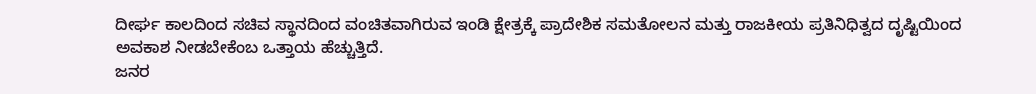ದೀರ್ಘ ಕಾಲದಿಂದ ಸಚಿವ ಸ್ಥಾನದಿಂದ ವಂಚಿತವಾಗಿರುವ ಇಂಡಿ ಕ್ಷೇತ್ರಕ್ಕೆ ಪ್ರಾದೇಶಿಕ ಸಮತೋಲನ ಮತ್ತು ರಾಜಕೀಯ ಪ್ರತಿನಿಧಿತ್ವದ ದೃಷ್ಟಿಯಿಂದ ಅವಕಾಶ ನೀಡಬೇಕೆಂಬ ಒತ್ತಾಯ ಹೆಚ್ಚುತ್ತಿದೆ.
ಜನರ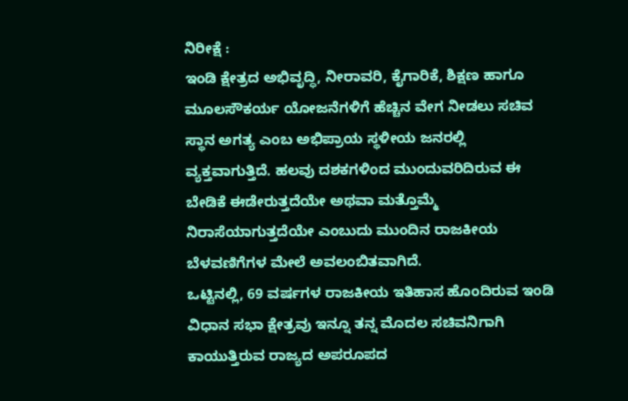ನಿರೀಕ್ಷೆ :
ಇಂಡಿ ಕ್ಷೇತ್ರದ ಅಭಿವೃದ್ಧಿ, ನೀರಾವರಿ, ಕೈಗಾರಿಕೆ, ಶಿಕ್ಷಣ ಹಾಗೂ ಮೂಲಸೌಕರ್ಯ ಯೋಜನೆಗಳಿಗೆ ಹೆಚ್ಚಿನ ವೇಗ ನೀಡಲು ಸಚಿವ ಸ್ಥಾನ ಅಗತ್ಯ ಎಂಬ ಅಭಿಪ್ರಾಯ ಸ್ಥಳೀಯ ಜನರಲ್ಲಿ ವ್ಯಕ್ತವಾಗುತ್ತಿದೆ. ಹಲವು ದಶಕಗಳಿಂದ ಮುಂದುವರಿದಿರುವ ಈ ಬೇಡಿಕೆ ಈಡೇರುತ್ತದೆಯೇ ಅಥವಾ ಮತ್ತೊಮ್ಮೆ ನಿರಾಸೆಯಾಗುತ್ತದೆಯೇ ಎಂಬುದು ಮುಂದಿನ ರಾಜಕೀಯ ಬೆಳವಣಿಗೆಗಳ ಮೇಲೆ ಅವಲಂಬಿತವಾಗಿದೆ.
ಒಟ್ಟಿನಲ್ಲಿ, 69 ವರ್ಷಗಳ ರಾಜಕೀಯ ಇತಿಹಾಸ ಹೊಂದಿರುವ ಇಂಡಿ ವಿಧಾನ ಸಭಾ ಕ್ಷೇತ್ರವು ಇನ್ನೂ ತನ್ನ ಮೊದಲ ಸಚಿವನಿಗಾಗಿ ಕಾಯುತ್ತಿರುವ ರಾಜ್ಯದ ಅಪರೂಪದ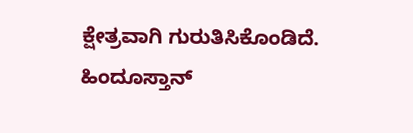ಕ್ಷೇತ್ರವಾಗಿ ಗುರುತಿಸಿಕೊಂಡಿದೆ.
ಹಿಂದೂಸ್ತಾನ್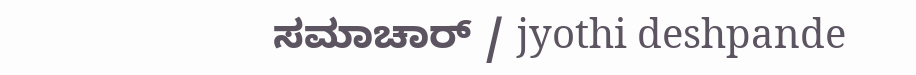ಸಮಾಚಾರ್ / jyothi deshpande